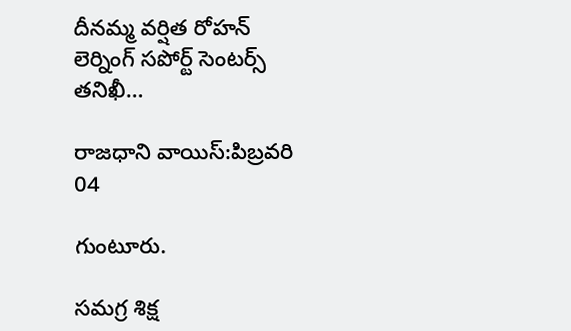దీనమ్మ వర్షిత రోహన్ లెర్నింగ్ సపోర్ట్ సెంటర్స్ తనిఖీ…

రాజధాని వాయిస్:పిబ్రవరి 04

గుంటూరు.

సమగ్ర శిక్ష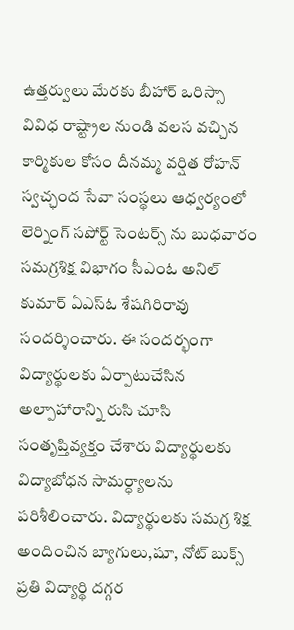ఉత్తర్వులు మేరకు బీహార్ ఒరిస్సా వివిధ రాష్ట్రాల నుండి వలస వచ్చిన కార్మికుల కోసం దీనమ్మ వర్షిత రోహన్ స్వచ్ఛంద సేవా సంస్థలు ఆధ్వర్యంలో లెర్నింగ్ సపోర్ట్ సెంటర్స్ ను బుధవారం సమగ్రశిక్ష విభాగం సీఎంఓ అనిల్ కుమార్ ఏఎస్ఓ శేషగిరిరావు సందర్శించారు. ఈ సందర్భంగా విద్యార్థులకు ఏర్పాటుచేసిన అల్పాహారాన్ని రుసి చూసి సంతృప్తివ్యక్తం చేశారు విద్యార్థులకు విద్యాబోధన సామర్ధ్యాలను పరిశీలించారు. విద్యార్థులకు సమగ్ర శిక్ష అందించిన బ్యాగులు,షూ, నోట్ బుక్స్ ప్రతి విద్యార్థి దగ్గర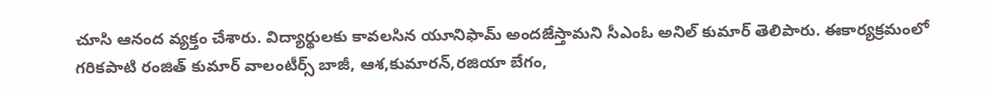చూసి ఆనంద వ్యక్తం చేశారు. విద్యార్థులకు కావలసిన యూనిఫామ్ అందజేస్తామని సీఎంఓ అనిల్ కుమార్ తెలిపారు. ఈకార్యక్రమంలో గరికపాటి రంజిత్ కుమార్ వాలంటీర్స్ బాజీ, ఆశ,కుమారన్,రజియా బేగం,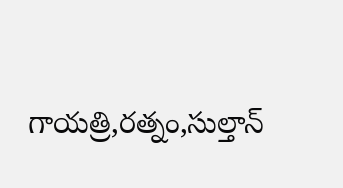గాయత్రి,రత్నం,సుల్తాన్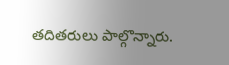తదితరులు పాల్గొన్నారు.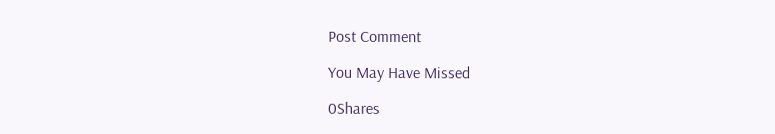Post Comment

You May Have Missed

0Shares